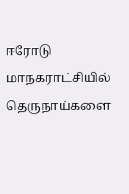ஈரோடு மாநகராட்சியில் தெருநாய்களை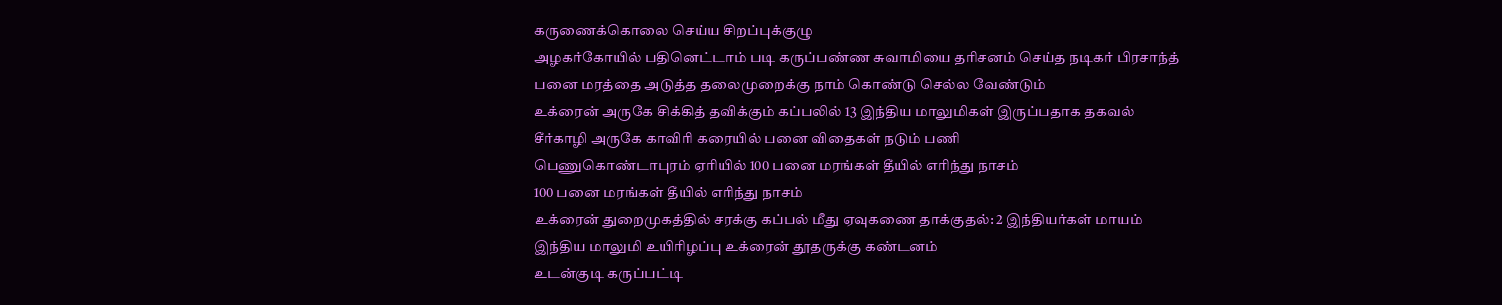கருணைக்கொலை செய்ய சிறப்புக்குழு
அழகர்கோயில் பதினெட்டாம் படி கருப்பண்ண சுவாமியை தரிசனம் செய்த நடிகர் பிரசாந்த்
பனை மரத்தை அடுத்த தலைமுறைக்கு நாம் கொண்டு செல்ல வேண்டும்
உக்ரைன் அருகே சிக்கித் தவிக்கும் கப்பலில் 13 இந்திய மாலுமிகள் இருப்பதாக தகவல்
சீர்காழி அருகே காவிரி கரையில் பனை விதைகள் நடும் பணி
பெணுகொண்டாபுரம் ஏரியில் 100 பனை மரங்கள் தீயில் எரிந்து நாசம்
100 பனை மரங்கள் தீயில் எரிந்து நாசம்
உக்ரைன் துறைமுகத்தில் சரக்கு கப்பல் மீது ஏவுகணை தாக்குதல்: 2 இந்தியர்கள் மாயம்
இந்திய மாலுமி உயிரிழப்பு உக்ரைன் தூதருக்கு கண்டனம்
உடன்குடி கருப்பட்டி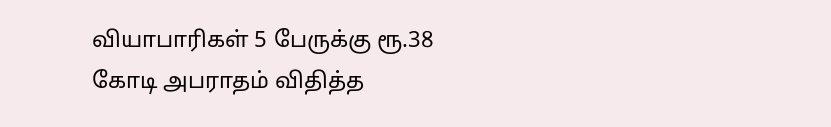வியாபாரிகள் 5 பேருக்கு ரூ.38 கோடி அபராதம் விதித்த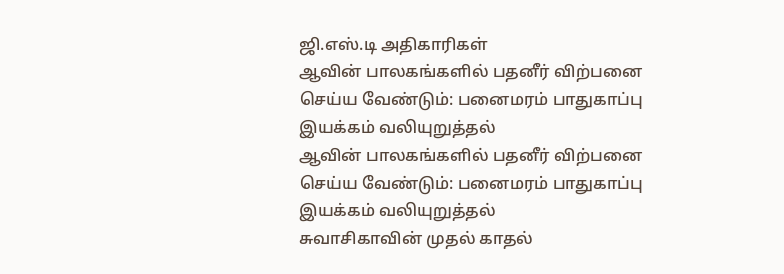ஜி.எஸ்.டி அதிகாரிகள்
ஆவின் பாலகங்களில் பதனீர் விற்பனை செய்ய வேண்டும்: பனைமரம் பாதுகாப்பு இயக்கம் வலியுறுத்தல்
ஆவின் பாலகங்களில் பதனீர் விற்பனை செய்ய வேண்டும்: பனைமரம் பாதுகாப்பு இயக்கம் வலியுறுத்தல்
சுவாசிகாவின் முதல் காதல்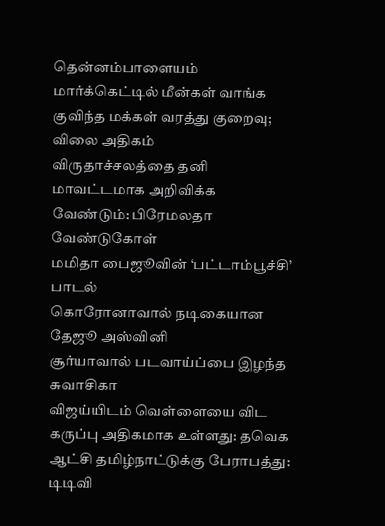தென்னம்பாளையம் மார்க்கெட்டில் மீன்கள் வாங்க குவிந்த மக்கள் வரத்து குறைவு; விலை அதிகம்
விருதாச்சலத்தை தனி மாவட்டமாக அறிவிக்க வேண்டும்: பிரேமலதா வேண்டுகோள்
மமிதா பைஜூவின் ‘பட்டாம்பூச்சி’ பாடல்
கொரோனாவால் நடிகையான தேஜூ அஸ்வினி
சூர்யாவால் படவாய்ப்பை இழந்த சுவாசிகா
விஜய்யிடம் வெள்ளையை விட கருப்பு அதிகமாக உள்ளது: தவெக ஆட்சி தமிழ்நாட்டுக்கு பேராபத்து: டிடிவி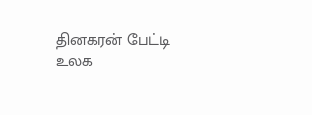தினகரன் பேட்டி
உலக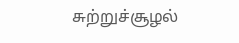சுற்றுச்சூழல்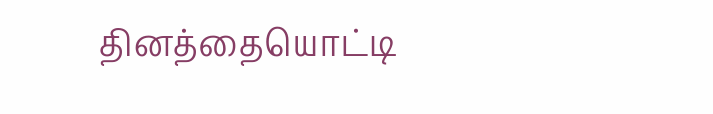தினத்தையொட்டி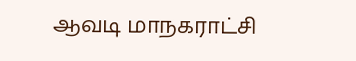ஆவடி மாநகராட்சி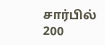சார்பில் 200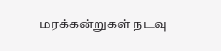மரக்கன்றுகள் நடவு